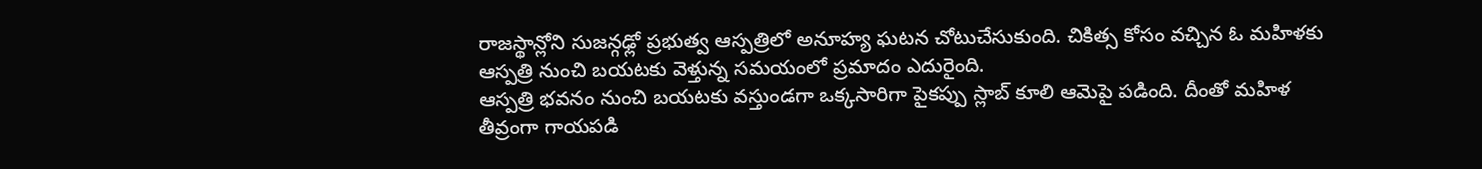రాజస్థాన్లోని సుజన్గఢ్లో ప్రభుత్వ ఆస్పత్రిలో అనూహ్య ఘటన చోటుచేసుకుంది. చికిత్స కోసం వచ్చిన ఓ మహిళకు ఆస్పత్రి నుంచి బయటకు వెళ్తున్న సమయంలో ప్రమాదం ఎదురైంది.
ఆస్పత్రి భవనం నుంచి బయటకు వస్తుండగా ఒక్కసారిగా పైకప్పు స్లాబ్ కూలి ఆమెపై పడింది. దీంతో మహిళ తీవ్రంగా గాయపడి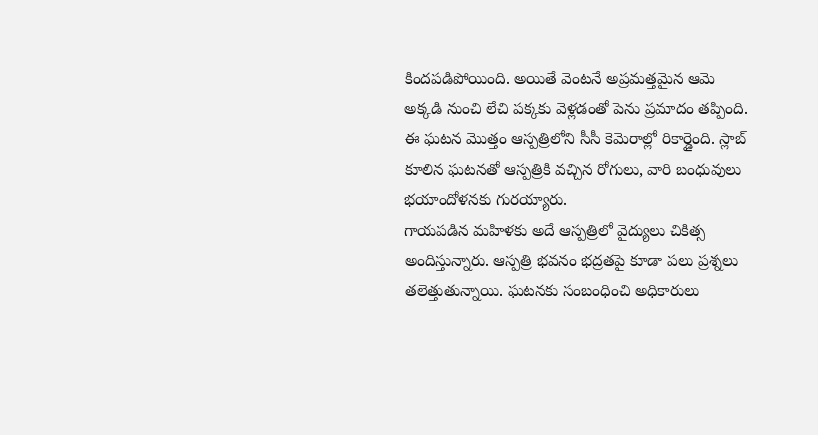కిందపడిపోయింది. అయితే వెంటనే అప్రమత్తమైన ఆమె అక్కడి నుంచి లేచి పక్కకు వెళ్లడంతో పెను ప్రమాదం తప్పింది.
ఈ ఘటన మొత్తం ఆస్పత్రిలోని సీసీ కెమెరాల్లో రికార్డైంది. స్లాబ్ కూలిన ఘటనతో ఆస్పత్రికి వచ్చిన రోగులు, వారి బంధువులు భయాందోళనకు గురయ్యారు.
గాయపడిన మహిళకు అదే ఆస్పత్రిలో వైద్యులు చికిత్స అందిస్తున్నారు. ఆస్పత్రి భవనం భద్రతపై కూడా పలు ప్రశ్నలు తలెత్తుతున్నాయి. ఘటనకు సంబంధించి అధికారులు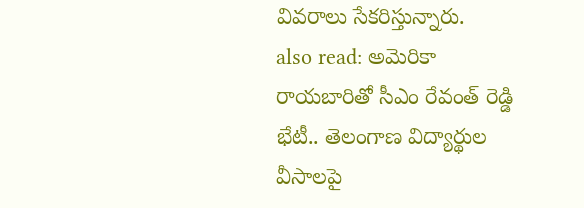వివరాలు సేకరిస్తున్నారు.
also read: అమెరికా రాయబారితో సీఎం రేవంత్ రెడ్డి భేటీ.. తెలంగాణ విద్యార్థుల వీసాలపై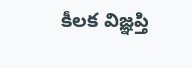కీలక విజ్ఞప్తి